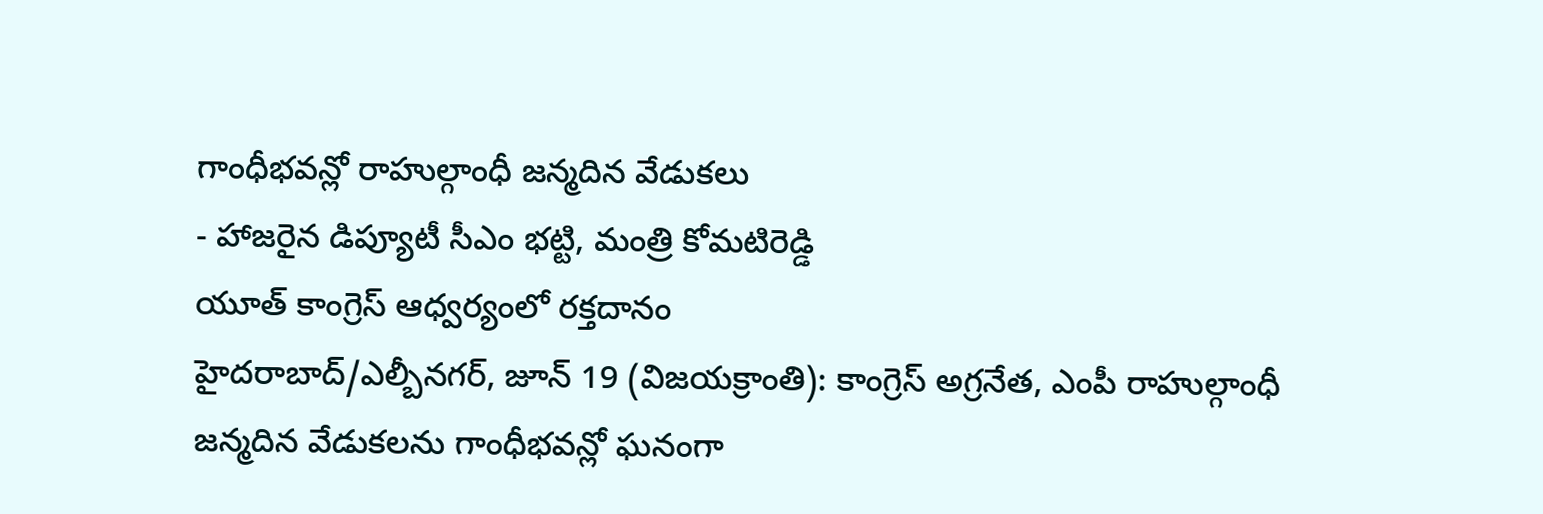గాంధీభవన్లో రాహుల్గాంధీ జన్మదిన వేడుకలు
- హాజరైన డిప్యూటీ సీఎం భట్టి, మంత్రి కోమటిరెడ్డి
యూత్ కాంగ్రెస్ ఆధ్వర్యంలో రక్తదానం
హైదరాబాద్/ఎల్బీనగర్, జూన్ 19 (విజయక్రాంతి): కాంగ్రెస్ అగ్రనేత, ఎంపీ రాహుల్గాంధీ జన్మదిన వేడుకలను గాంధీభవన్లో ఘనంగా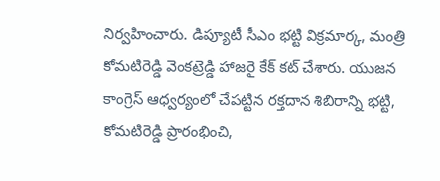నిర్వహించారు. డిప్యూటీ సీఎం భట్టి విక్రమార్క, మంత్రి కోమటిరెడ్డి వెంకట్రెడ్డి హాజరై కేక్ కట్ చేశారు. యుజన కాంగ్రెస్ ఆధ్వర్యంలో చేపట్టిన రక్తదాన శిబిరాన్ని భట్టి, కోమటిరెడ్డి ప్రారంభించి,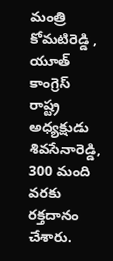మంత్రి కోమటిరెడ్డి , యూత్ కాంగ్రెస్ రాష్ట్ర అధ్యక్షుడు శివసేనారెడ్డి, 300 మంది వరకు రక్తదానం చేశారు.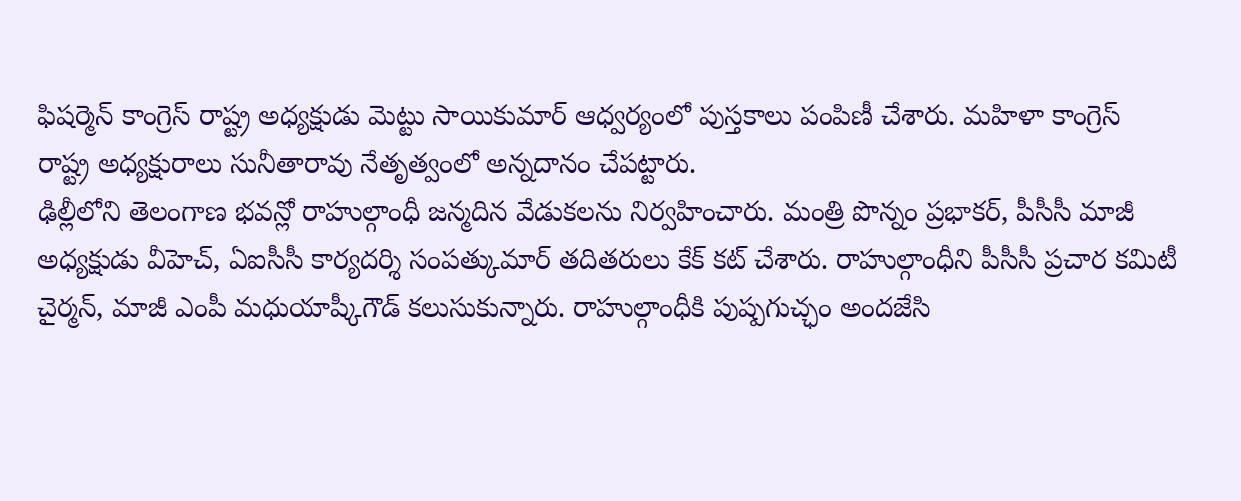ఫిషర్మెన్ కాంగ్రెస్ రాష్ట్ర అధ్యక్షుడు మెట్టు సాయికుమార్ ఆధ్వర్యంలో పుస్తకాలు పంపిణీ చేశారు. మహిళా కాంగ్రెస్ రాష్ట్ర అధ్యక్షురాలు సునీతారావు నేతృత్వంలో అన్నదానం చేపట్టారు.
ఢిల్లీలోని తెలంగాణ భవన్లో రాహుల్గాంధీ జన్మదిన వేడుకలను నిర్వహించారు. మంత్రి పొన్నం ప్రభాకర్, పీసీసీ మాజీ అధ్యక్షుడు వీహెచ్, ఏఐసీసీ కార్యదర్శి సంపత్కుమార్ తదితరులు కేక్ కట్ చేశారు. రాహుల్గాంధీని పీసీసీ ప్రచార కమిటీ చైర్మన్, మాజీ ఎంపీ మధుయాష్కీగౌడ్ కలుసుకున్నారు. రాహుల్గాంధీకి పుష్పగుచ్ఛం అందజేసి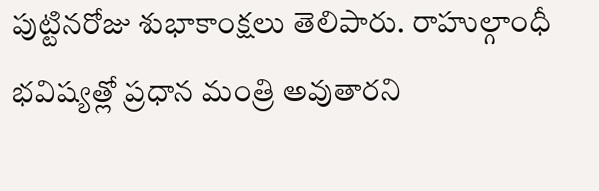పుట్టినరోజు శుభాకాంక్షలు తెలిపారు. రాహుల్గాంధీ భవిష్యత్లో ప్రధాన మంత్రి అవుతారని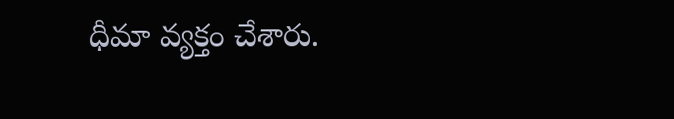ధీమా వ్యక్తం చేశారు.